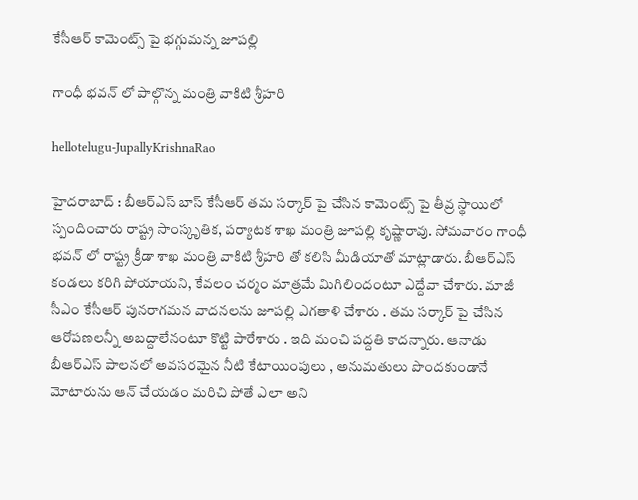కేసీఆర్ కామెంట్స్ పై భ‌గ్గుమ‌న్న జూప‌ల్లి

గాంధీ భ‌వ‌న్ లో పాల్గొన్న మంత్రి వాకిటి శ్రీ‌హ‌రి

hellotelugu-JupallyKrishnaRao

హైద‌రాబాద్ : బీఆర్ఎస్ బాస్ కేసీఆర్ త‌మ స‌ర్కార్ పై చేసిన కామెంట్స్ పై తీవ్ర స్థాయిలో స్పందించారు రాష్ట్ర సాంస్కృతిక‌, ప‌ర్యాట‌క శాఖ మంత్రి జూప‌ల్లి కృష్ణారావు. సోమవారం గాంధీ భ‌వ‌న్ లో రాష్ట్ర క్రీడా శాఖ మంత్రి వాకిటి శ్రీ‌హ‌రి తో క‌లిసి మీడియాతో మాట్లాడారు. బీఆర్ఎస్ కండలు కరిగి పోయాయని, కేవలం చర్మం మాత్రమే మిగిలిందంటూ ఎద్దేవా చేశారు. మాజీ సీఎం కేసీఆర్ పునరాగమన వాదనలను జూపల్లి ఎగతాళి చేశారు . త‌మ స‌ర్కార్ పై చేసిన ఆరోప‌ణ‌ల‌న్నీ అబ‌ద్దాలేనంటూ కొట్టి పారేశారు . ఇది మంచి ప‌ద్ద‌తి కాద‌న్నారు. ఆనాడు బీఆర్ఎస్ పాల‌న‌లో అవసరమైన నీటి కేటాయింపులు , అనుమతులు పొందకుండానే మోటారును ఆన్ చేయడం మ‌రిచి పోతే ఎలా అని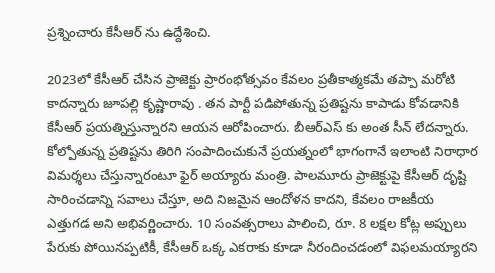ప్ర‌శ్నించారు కేసీఆర్ ను ఉద్దేశించి.

2023లో కేసీఆర్ చేసిన ప్రాజెక్టు ప్రారంభోత్సవం కేవలం ప్రతీకాత్మకమే త‌ప్పా మ‌రోటి కాద‌న్నారు జూపల్లి కృష్ణారావు . తన పార్టీ పడిపోతున్న ప్రతిష్టను కాపాడు కోవడానికి కేసీఆర్ ప్రయత్నిస్తున్నారని ఆయన ఆరోపించారు. బీఆర్ఎస్ కు అంత సీన్ లేద‌న్నారు. కోల్పోతున్న ప్ర‌తిష్ట‌ను తిరిగి సంపాదించుకునే ప్ర‌య‌త్నంలో భాగంగానే ఇలాంటి నిరాధార విమ‌ర్శ‌లు చేస్తున్నారంటూ ఫైర్ అయ్యారు మంత్రి. పాలమూరు ప్రాజెక్టుపై కేసీఆర్ దృష్టి సారించడాన్ని సవాలు చేస్తూ, అది నిజమైన ఆందోళన కాదని, కేవలం రాజకీయ ఎత్తుగడ అని అభివర్ణించారు. 10 సంవత్సరాలు పాలించి, రూ. 8 లక్షల కోట్ల అప్పులు పేరుకు పోయినప్పటికీ, కేసీఆర్ ఒక్క ఎకరాకు కూడా నీరందించడంలో విఫలమయ్యారని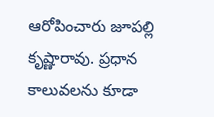ఆరోపించారు జూప‌ల్లి కృష్ణారావు. ప్రధాన కాలువలను కూడా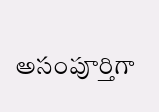అసంపూర్తిగా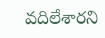వదిలేశారని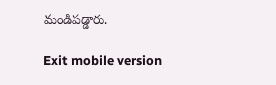మండిప‌డ్డారు.

Exit mobile version